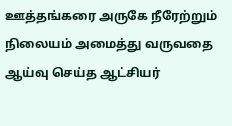ஊத்தங்கரை அருகே நீரேற்றும் நிலையம் அமைத்து வருவதை ஆய்வு செய்த ஆட்சியர்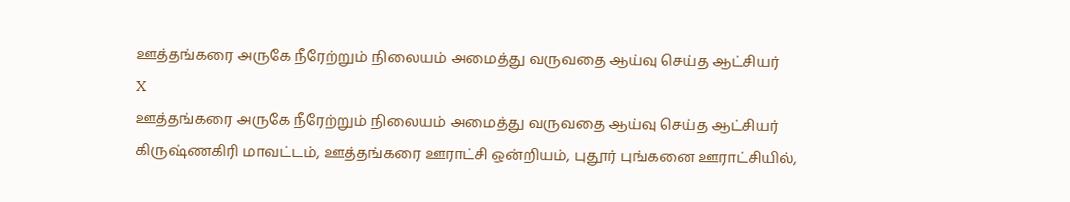ஊத்தங்கரை அருகே நீரேற்றும் நிலையம் அமைத்து வருவதை ஆய்வு செய்த ஆட்சியர்
X
ஊத்தங்கரை அருகே நீரேற்றும் நிலையம் அமைத்து வருவதை ஆய்வு செய்த ஆட்சியர்
கிருஷ்ணகிரி மாவட்டம், ஊத்தங்கரை ஊராட்சி ஒன்றியம், புதூர் புங்கனை ஊராட்சியில்,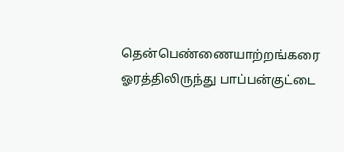தென்பெண்ணையாற்றங்கரை ஓரத்திலிருந்து பாப்பன்குட்டை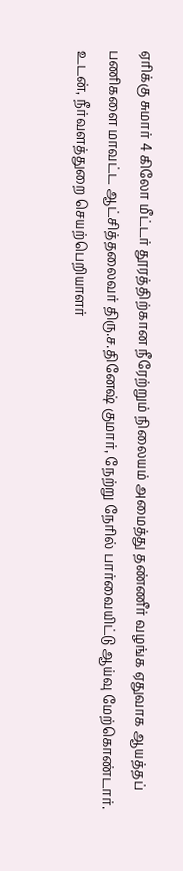ஏரிக்கு சுமார் 4 கிலோ மீட்டர் தூரத்திற்கான நீரேற்றும் நிலையம் அமைத்து தண்ணீர் வழங்க ஏதுவாக ஆயத்தப் பணிகளை மாவட்ட ஆட்சித்தலைவர் திரு.ச.தினேஷ் குமார், நேற்று நேரில் பார்வையிட்டு ஆய்வு மேற்கொண்டார். உடன், நீர்வளத்துறை செயற்பெறியாளர்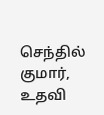செந்தில் குமார், உதவி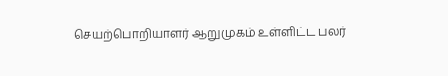செயற்பொறியாளர் ஆறுமுகம் உள்ளிட்ட பலர்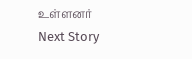உள்ளனர்
Next Story